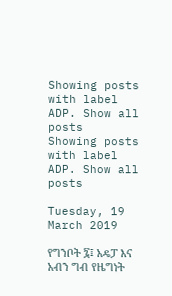Showing posts with label ADP. Show all posts
Showing posts with label ADP. Show all posts

Tuesday, 19 March 2019

የግንቦት ፯፤ አዴፓ እና አብን ግብ የዜግነት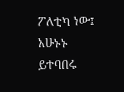ፖለቲካ ነው፤ አሁኑኑ ይተባበሩ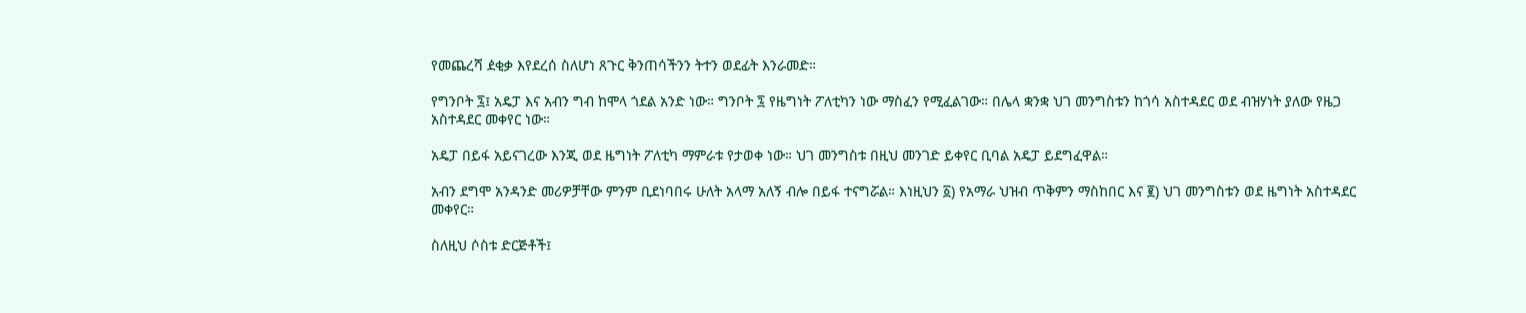የመጨረሻ ዸቂቃ እየደረሰ ስለሆነ ጸጉር ቅንጠሳችንን ትተን ወደፊት እንራመድ።

የግንቦት ፯፤ አዴፓ እና አብን ግብ ከሞላ ጎደል አንድ ነው። ግንቦት ፯ የዜግነት ፖለቲካን ነው ማስፈን የሚፈልገው። በሌላ ቋንቋ ህገ መንግስቱን ከጎሳ አስተዳደር ወደ ብዝሃነት ያለው የዜጋ አስተዳደር መቀየር ነው።

አዴፓ በይፋ አይናገረው እንጂ ወደ ዜግነት ፖለቲካ ማምራቱ የታወቀ ነው። ህገ መንግስቱ በዚህ መንገድ ይቀየር ቢባል አዴፓ ይደግፈዋል።

አብን ደግሞ አንዳንድ መሪዎቻቸው ምንም ቢደነባበሩ ሁለት አላማ አለኝ ብሎ በይፋ ተናግሯል። እነዚህን ፩) የአማራ ህዝብ ጥቅምን ማስከበር እና ፪) ህገ መንግስቱን ወደ ዜግነት አስተዳደር መቀየር።

ስለዚህ ሶስቱ ድርጅቶች፤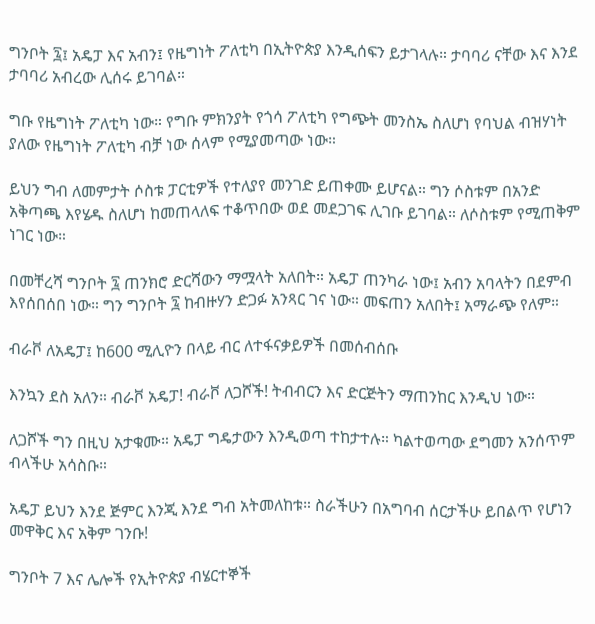ግንቦት ፯፤ አዴፓ እና አብን፤ የዜግነት ፖለቲካ በኢትዮጵያ እንዲሰፍን ይታገላሉ። ታባባሪ ናቸው እና እንደ ታባባሪ አብረው ሊሰሩ ይገባል።

ግቡ የዜግነት ፖለቲካ ነው። የግቡ ምክንያት የጎሳ ፖለቲካ የግጭት መንስኤ ስለሆነ የባህል ብዝሃነት ያለው የዜግነት ፖለቲካ ብቻ ነው ሰላም የሚያመጣው ነው።

ይህን ግብ ለመምታት ሶስቱ ፓርቲዎች የተለያየ መንገድ ይጠቀሙ ይሆናል። ግን ሶስቱም በአንድ አቅጣጫ እየሄዱ ስለሆነ ከመጠላለፍ ተቆጥበው ወደ መደጋገፍ ሊገቡ ይገባል። ለሶስቱም የሚጠቅም ነገር ነው።

በመቸረሻ ግንቦት ፯ ጠንክሮ ድርሻውን ማሟላት አለበት። አዴፓ ጠንካራ ነው፤ አብን አባላትን በደምብ እየሰበሰበ ነው። ግን ግንቦት ፯ ከብዙሃን ድጋፉ አንጻር ገና ነው። መፍጠን አለበት፤ አማራጭ የለም።

ብራቮ ለአዴፓ፤ ከ600 ሚሊዮን በላይ ብር ለተፋናቃይዎች በመሰብሰቡ

እንኳን ደስ አለን። ብራቮ አዴፓ! ብራቮ ለጋሾች! ትብብርን እና ድርጅትን ማጠንከር እንዲህ ነው።

ለጋሾች ግን በዚህ አታቁሙ። አዴፓ ግዴታውን እንዲወጣ ተከታተሉ። ካልተወጣው ደግመን አንሰጥም ብላችሁ አሳስቡ።

አዴፓ ይህን እንደ ጅምር እንጂ እንደ ግብ አትመለከቱ። ስራችሁን በአግባብ ሰርታችሁ ይበልጥ የሆነን መዋቅር እና አቅም ገንቡ!

ግንቦት 7 እና ሌሎች የኢትዮጵያ ብሄርተኞች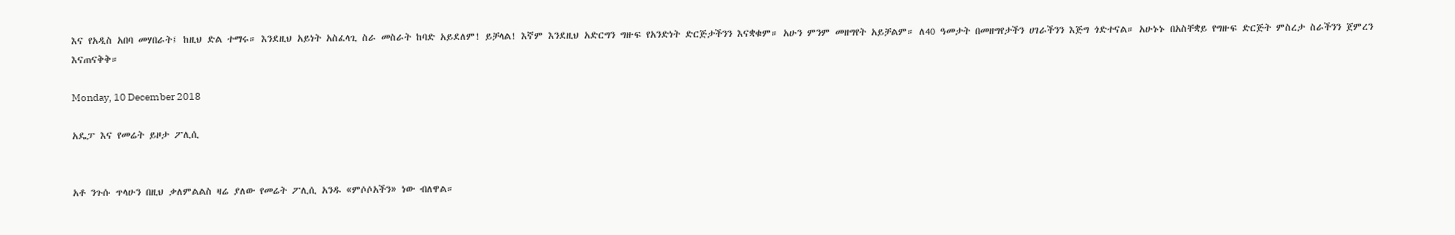እና የአዲስ አበባ መሃበራት፤ ከዚህ ድል ተማሩ። እንደዚህ አይነት አስፈላጊ ስራ መስራት ከባድ አይደለም! ይቻላል! እኛም እንደዚህ አድርግን ግዙፍ የአንድነት ድርጅታችንን እናቋቁም። አሁን ምንም መዘግየት አይቻልም። ለ40 ዓመታት በመዘግየታችን ሀገራችንን እጅግ ጎድተናል። አሁኑኑ በአስቸቋይ የግዙፍ ድርጅት ምስረታ ስራችንን ጀምረን እናጠናቅቅ።

Monday, 10 December 2018

አዴፓ እና የመሬት ይዞታ ፖሊሲ


አቶ ንጉሱ ጥላሁን በዚህ ቃለምልልስ ዛሬ ያለው የመሬት ፖሊሲ አንዱ «ምሶሶአችን» ነው ብለዋል።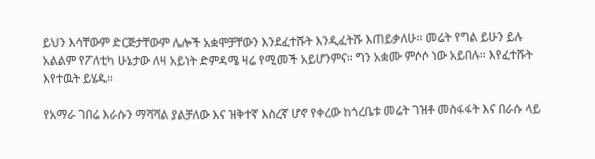ይህን እሳቸውም ድርጅታቸውም ሌሎች አቋሞቻቸውን እንደፈተሹት እንዲፈትሹ እጠይቃለሁ። መሬት የግል ይሁን ይሉ አልልም የፖለቲካ ሁኔታው ለዛ አይነት ድምዳሜ ዛሬ የሚመች አይሆንምና። ግን አቋሙ ምሶሶ ነው አይበሉ። እየፈተሹት እየተዉት ይሄዱ።

የአማራ ገበሬ እራሱን ማሻሻል ያልቻለው እና ዝቅተኛ እስረኛ ሆኖ የቀረው ከጎረቤቱ መሬት ገዝቶ መስፋፋት እና በራሱ ላይ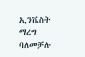ኢንቬስት ማረግ ባለመቻሉ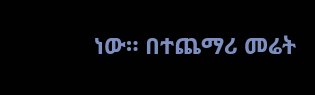ነው። በተጨማሪ መሬት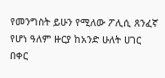የመንግስት ይሁን የሚለው ፖሊሲ ጸንፈኛ የሆነ ዓለም ዙርያ ከአንድ ሁለት ሀገር በቀር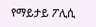የማይታይ ፖሊሲ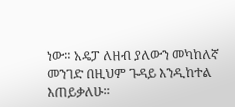ነው። አዴፓ ለዘብ ያለውን መካከለኛ መንገድ በዚህም ጉዳይ እንዲከተል እጠይቃለሁ።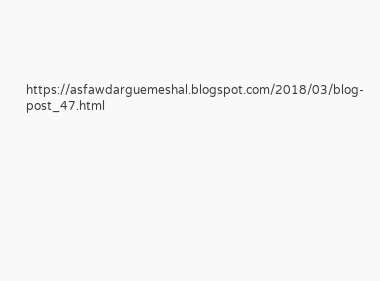https://asfawdarguemeshal.blogspot.com/2018/03/blog-post_47.html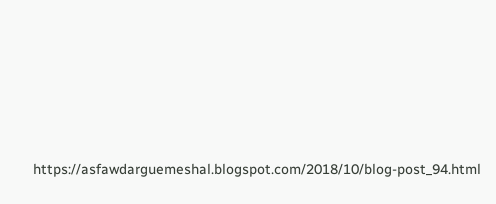https://asfawdarguemeshal.blogspot.com/2018/10/blog-post_94.html